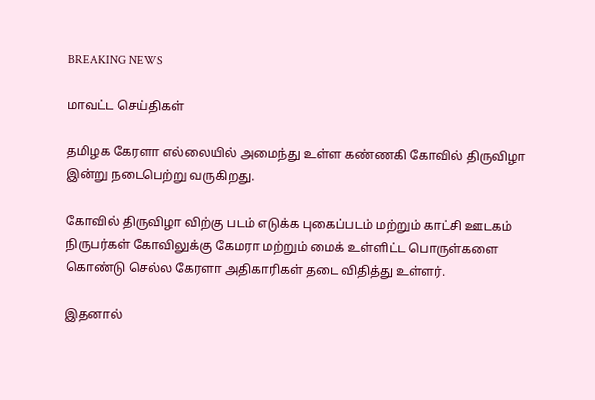BREAKING NEWS

மாவட்ட செய்திகள்

தமிழக கேரளா எல்லையில் அமைந்து உள்ள கண்ணகி கோவில் திருவிழா இன்று நடைபெற்று வருகிறது.

கோவில் திருவிழா விற்கு படம் எடுக்க புகைப்படம் மற்றும் காட்சி ஊடகம் நிருபர்கள் கோவிலுக்கு கேமரா மற்றும் மைக் உள்ளிட்ட பொருள்களை கொண்டு செல்ல கேரளா அதிகாரிகள் தடை விதித்து உள்ளர்.

இதனால்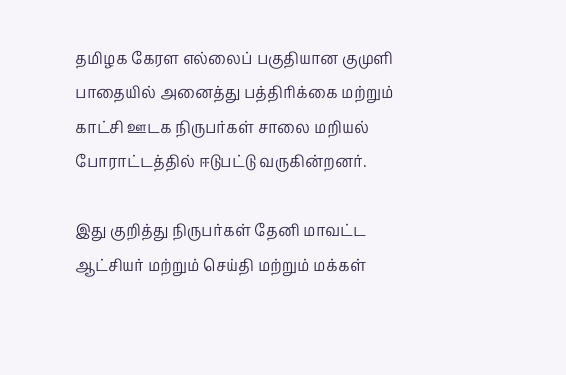தமிழக கேரள எல்லைப் பகுதியான குமுளி பாதையில் அனைத்து பத்திரிக்கை மற்றும் காட்சி ஊடக நிருபர்கள் சாலை மறியல் போராட்டத்தில் ஈடுபட்டு வருகின்றனர்.

இது குறித்து நிருபர்கள் தேனி மாவட்ட ஆட்சியர் மற்றும் செய்தி மற்றும் மக்கள்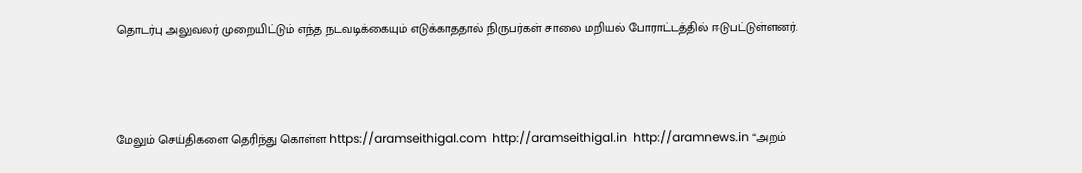தொடர்பு அலுவலர் முறையிட்டும் எந்த நடவடிக்கையும் எடுக்காததால் நிருபர்கள் சாலை மறியல் போராட்டத்தில் ஈடுபட்டுள்ளனர்.



மேலும் செய்திகளை தெரிந்து கொள்ள https://aramseithigal.com  http://aramseithigal.in  http://aramnews.in “அறம்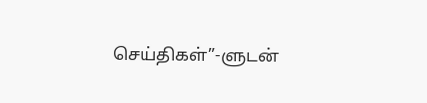செய்திகள்”-ளுடன்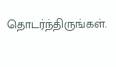தொடர்ந்திருங்கள்.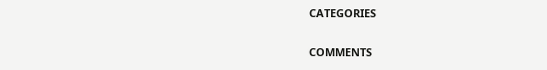CATEGORIES

COMMENTS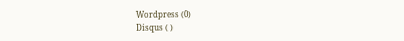Wordpress (0)
Disqus ( )